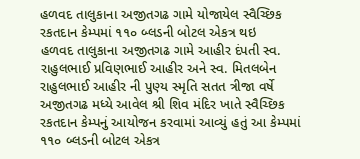હળવદ તાલુકાના અજીતગઢ ગામે યોજાયેલ સ્વૈચ્છિક રકતદાન કેમ્પમાં ૧૧૦ બ્લડની બોટલ એકત્ર થઇ
હળવદ તાલુકાના અજીતગઢ ગામે આહીર દંપતી સ્વ. રાહુલભાઈ પ્રવિણભાઈ આહીર અને સ્વ. મિતલબેન રાહુલભાઈ આહીર ની પુણ્ય સ્મૃતિ સતત ત્રીજા વર્ષે અજીતગઢ મધ્યે આવેલ શ્રી શિવ મંદિર ખાતે સ્વૈચ્છિક રકતદાન કેમ્પનું આયોજન કરવામાં આવ્યું હતું આ કેમ્પમાં ૧૧૦ બ્લડની બોટલ એકત્ર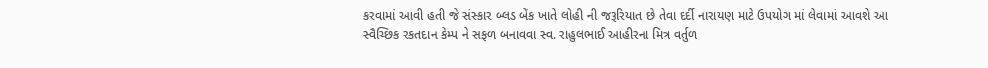કરવામાં આવી હતી જે સંસ્કાર બ્લડ બેંક ખાતે લોહી ની જરૂરિયાત છે તેવા દર્દી નારાયણ માટે ઉપયોગ માં લેવામાં આવશે આ સ્વૈચ્છિક રકતદાન કેમ્પ ને સફળ બનાવવા સ્વ. રાહુલભાઈ આહીરના મિત્ર વર્તુળ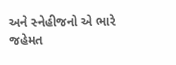અને સ્નેહીજનો એ ભારે જહેમત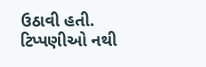ઉઠાવી હતી.
ટિપ્પણીઓ નથી